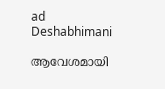ad
Deshabhimani

ആവേശമായി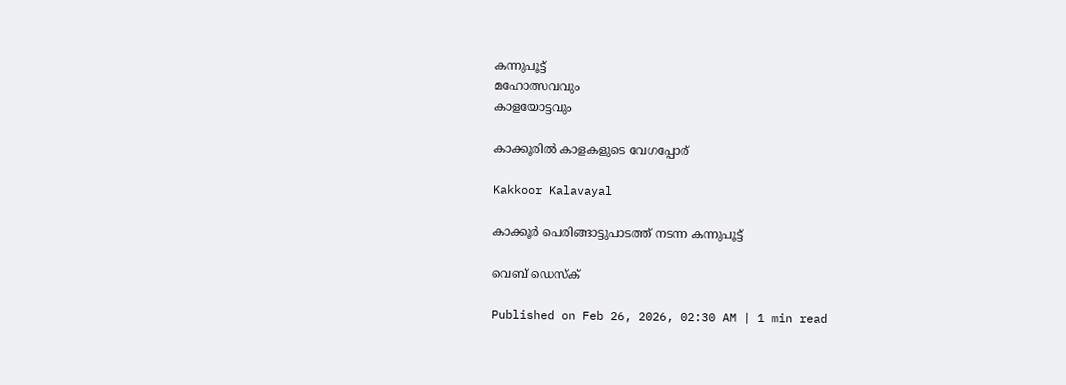കന്നുപൂട്ട്‌
മഹോത്സവവും
കാളയോട്ടവും

കാക്കൂരിൽ കാളകളുടെ വേഗപ്പോര്

Kakkoor Kalavayal

കാക്കൂർ പെരിങ്ങാട്ടുപാടത്ത്‌ നടന്ന കന്നുപൂട്ട്

വെബ് ഡെസ്ക്

Published on Feb 26, 2026, 02:30 AM | 1 min read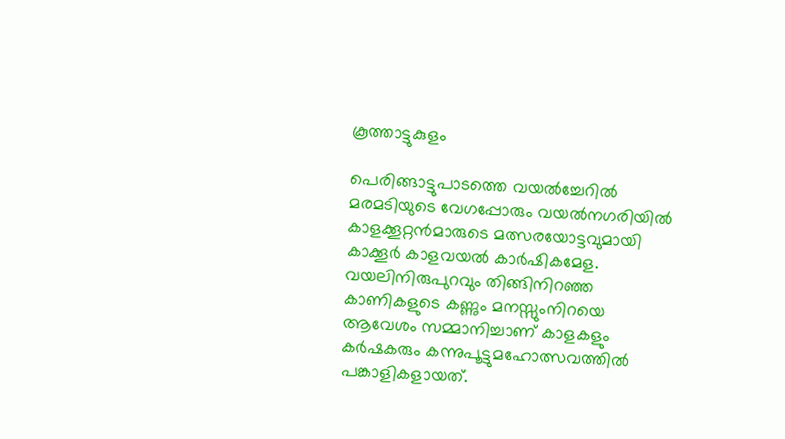കൂത്താട്ടുകുളം

പെരിങ്ങാട്ടുപാടത്തെ വയൽച്ചേറിൽ മരമടിയുടെ വേഗപ്പോരും വയൽനഗരിയിൽ കാളക്കൂറ്റൻമാരുടെ മത്സരയോട്ടവുമായി കാക്കൂർ കാളവയൽ കാർഷികമേള. വയലിനിരുപുറവും തിങ്ങിനിറഞ്ഞ കാണികളുടെ കണ്ണും മനസ്സുംനിറയെ ആവേശം സമ്മാനിച്ചാണ് കാളകളും കർഷകരും കന്നുപൂട്ടുമഹോത്സവത്തിൽ പങ്കാളികളായത്.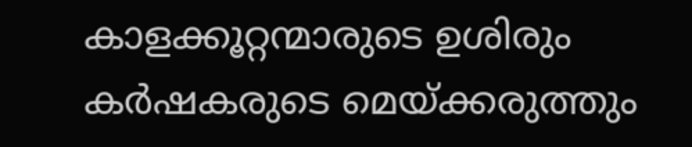കാളക്കൂറ്റന്മാരുടെ ഉശിരും കർഷകരുടെ മെയ്‌ക്കരുത്തും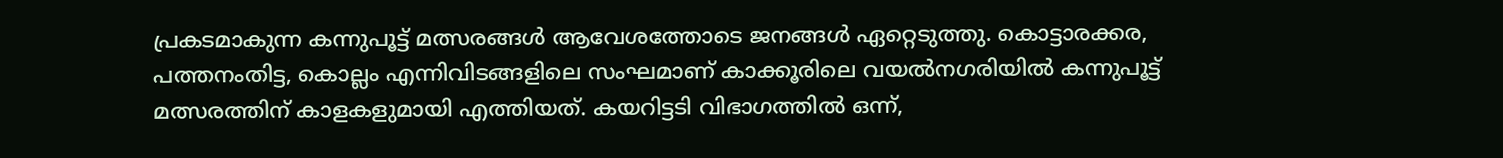പ്രകടമാകുന്ന കന്നുപൂട്ട് മത്സരങ്ങൾ ആവേശത്തോടെ ജനങ്ങൾ ഏറ്റെടുത്തു. കൊട്ടാരക്കര, പത്തനംതിട്ട, കൊല്ലം എന്നിവിടങ്ങളിലെ സംഘമാണ് കാക്കൂരിലെ വയൽനഗരിയിൽ കന്നുപൂട്ട് മത്സരത്തിന് കാളകളുമായി എത്തിയത്. കയറിട്ടടി വിഭാഗത്തിൽ ഒന്ന്,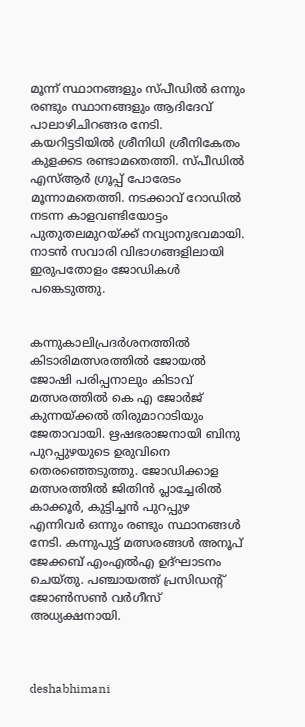മൂന്ന് സ്ഥാനങ്ങളും സ്പീഡിൽ ഒന്നും രണ്ടും സ്ഥാനങ്ങളും ആദിദേവ് പാലാഴിചിറങ്ങര നേടി. കയറിട്ടടിയിൽ ശ്രീനിധി ശ്രീനികേതം കുളക്കട രണ്ടാമതെത്തി. സ്പീഡിൽ എസ്ആർ ഗ്രൂപ്പ് പോരേടം മൂന്നാമതെത്തി. നടക്കാവ് റോഡിൽ നടന്ന കാളവണ്ടിയോട്ടം പുതുതലമുറയ്‌ക്ക് നവ്യാനുഭവമായി. നാടൻ സവാരി വിഭാഗങ്ങളിലായി ഇരുപതോളം ജോഡികൾ പങ്കെടുത്തു.


കന്നുകാലിപ്രദർശനത്തിൽ കിടാരിമത്സരത്തിൽ ജോയൽ ജോഷി പരിപ്പനാലും കിടാവ് മത്സരത്തിൽ കെ എ ജോർജ് കുന്നയ്ക്കൽ തിരുമാറാടിയും ജേതാവായി. ഋഷഭരാജനായി ബിനു പുറപ്പുഴയുടെ ഉരുവിനെ തെരഞ്ഞെടുത്തു. ജോഡിക്കാള മത്സരത്തിൽ ജിതിൻ പ്ലാച്ചേരിൽ കാക്കൂർ, കുട്ടിച്ചൻ പുറപ്പുഴ എന്നിവർ ഒന്നും രണ്ടും സ്ഥാനങ്ങൾ നേടി. കന്നുപുട്ട് മത്സരങ്ങൾ അനൂപ് ജേക്കബ് എംഎൽഎ ഉദ്ഘാടനം ചെയ്തു. പഞ്ചായത്ത് പ്രസിഡന്റ്‌ ജോൺസൺ വർഗീസ് അധ്യക്ഷനായി.



deshabhimani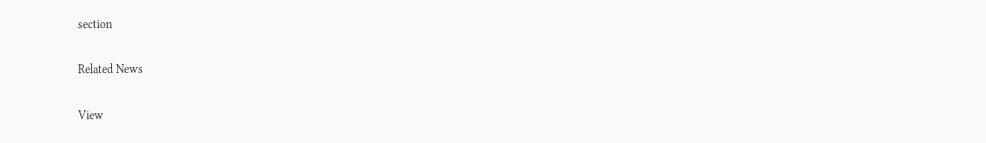section

Related News

View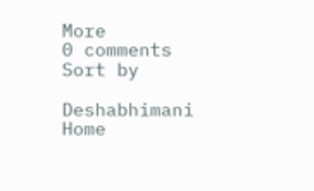More
0 comments
Sort by

Deshabhimani
Home